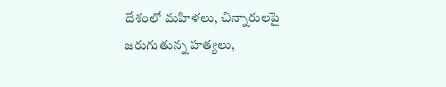దేశంలో మహిళలు, చిన్నారులపై జరుగుతున్న హత్యలు,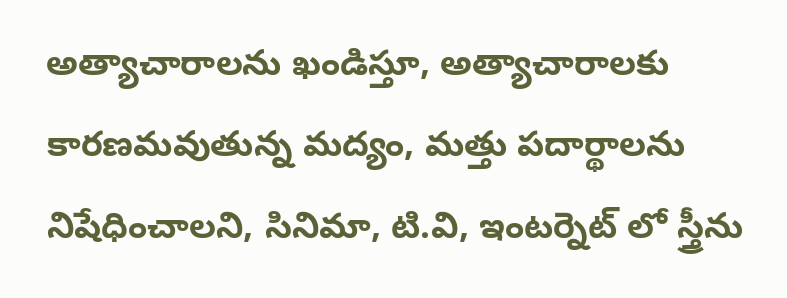అత్యాచారాలను ఖండిస్తూ, అత్యాచారాలకు కారణమవుతున్న మద్యం, మత్తు పదార్థాలను నిషేధించాలని, సినిమా, టి.వి, ఇంటర్నెట్ లో స్త్రీను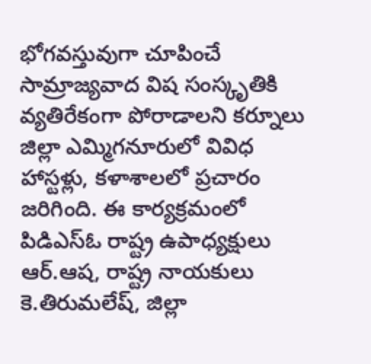భోగవస్తువుగా చూపించే సామ్రాజ్యవాద విష సంస్కృతికి వ్యతిరేకంగా పోరాడాలని కర్నూలు జిల్లా ఎమ్మిగనూరులో వివిధ హాస్టళ్లు, కళాశాలలో ప్రచారం జరిగింది. ఈ కార్యక్రమంలో పిడిఎస్ఓ రాష్ట్ర ఉపాధ్యక్షులు ఆర్.ఆష, రాష్ట్ర నాయకులు కె.తిరుమలేష్, జిల్లా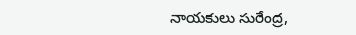నాయకులు సురేంద్ర,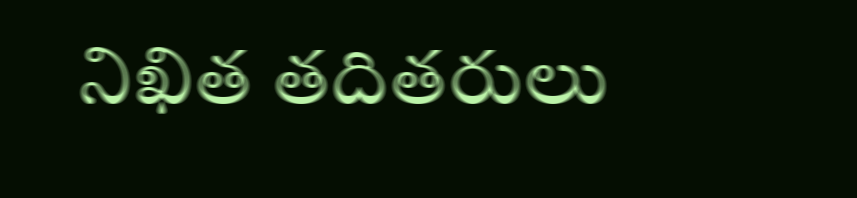నిఖిత తదితరులు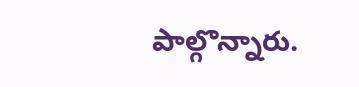పాల్గొన్నారు.